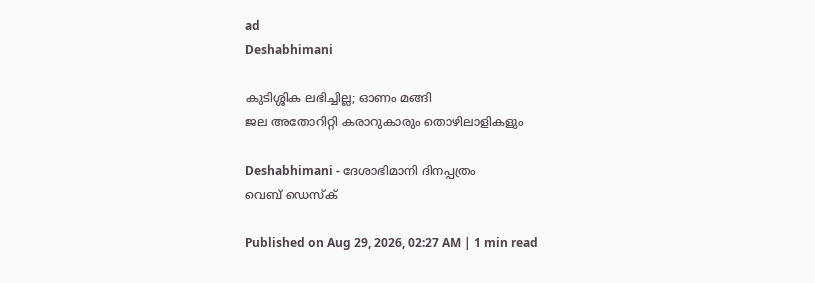ad
Deshabhimani

കുടിശ്ശിക ലഭിച്ചില്ല; ഓണം മങ്ങി
ജല അതോറിറ്റി കരാറുകാരും തൊഴിലാളികളും

Deshabhimani - ദേശാഭിമാനി ദിനപ്പത്രം
വെബ് ഡെസ്ക്

Published on Aug 29, 2026, 02:27 AM | 1 min read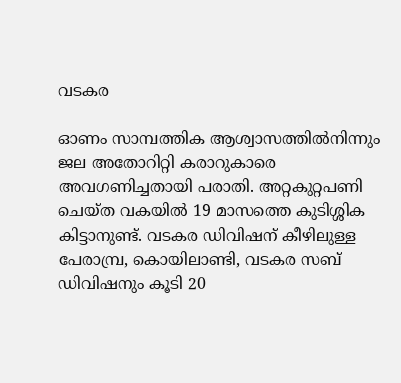വടകര

ഓണം സാമ്പത്തിക ആശ്വാസത്തിൽനിന്നും ജല അതോറിറ്റി കരാറുകാരെ അവഗണിച്ചതായി പരാതി. അറ്റകുറ്റപണി ചെയ്ത വകയിൽ 19 മാസത്തെ കുടിശ്ശിക കിട്ടാനുണ്ട്. വടകര ഡിവിഷന് കീഴിലുള്ള പേരാമ്പ്ര, കൊയിലാണ്ടി, വടകര സബ് ഡിവിഷനും കൂടി 20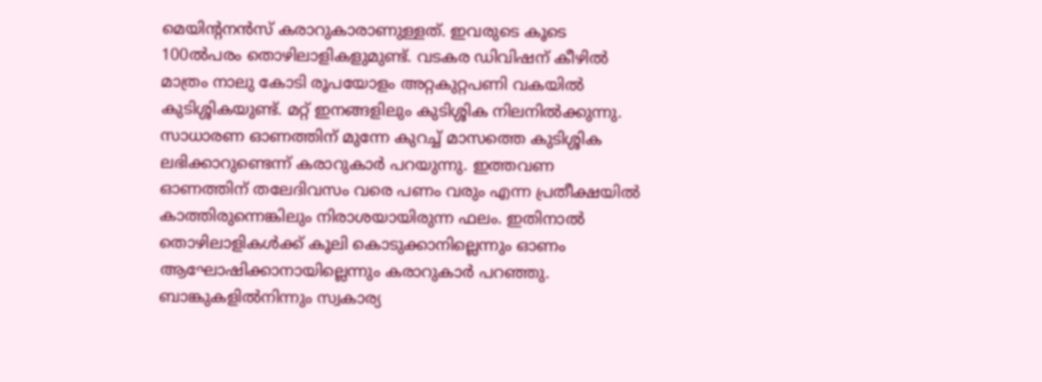മെയിന്റനൻസ് കരാറുകാരാണുള്ളത്. ഇവരുടെ കൂടെ 100ൽപരം തൊഴിലാളികളുമുണ്ട്. വടകര ഡിവിഷന് കീഴിൽ മാത്രം നാലു കോടി രൂപയോളം അറ്റകുറ്റപണി വകയിൽ കുടിശ്ശികയുണ്ട്. മറ്റ്‌ ഇനങ്ങളിലും കുടിശ്ശിക നിലനിൽക്കുന്നു. സാധാരണ ഓണത്തിന് മുന്നേ കുറച്ച് മാസത്തെ കുടിശ്ശിക ലഭിക്കാറുണ്ടെന്ന് കരാറുകാർ പറയുന്നു. ഇത്തവണ ഓണത്തിന് തലേദിവസം വരെ പണം വരും എന്ന പ്രതീക്ഷയിൽ കാത്തിരുന്നെങ്കിലും നിരാശയായിരുന്ന ഫലം. ഇതിനാൽ തൊഴിലാളികൾക്ക് കൂലി കൊടുക്കാനില്ലെന്നും ഓണം ആഘോഷിക്കാനായില്ലെന്നും കരാറുകാർ പറഞ്ഞു. ബാങ്കുകളിൽനിന്നും സ്വകാര്യ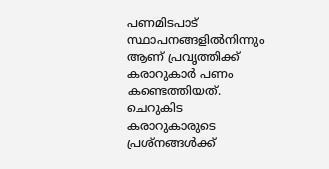പണമിടപാട്‌ സ്ഥാപനങ്ങളിൽനിന്നും ആണ് പ്രവൃത്തിക്ക് കരാറുകാർ പണം കണ്ടെത്തിയത്. ചെറുകിട കരാറുകാരുടെ പ്രശ്നങ്ങൾക്ക്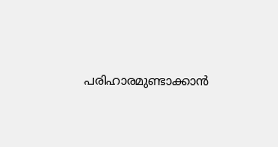പരിഹാരമുണ്ടാക്കാൻ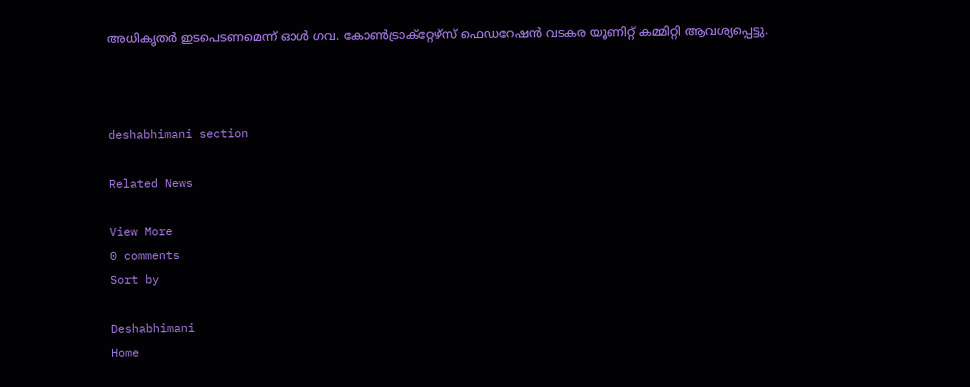അധികൃതർ ഇടപെടണമെന്ന് ഓൾ ഗവ. കോൺട്രാക്റ്റേഴ്സ് ഫെഡറേഷൻ വടകര യൂണിറ്റ് കമ്മിറ്റി ആവശ്യപ്പെട്ടു.



deshabhimani section

Related News

View More
0 comments
Sort by

Deshabhimani
Home